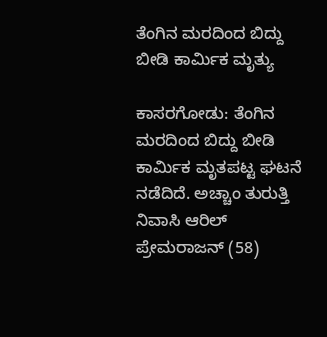ತೆಂಗಿನ ಮರದಿಂದ ಬಿದ್ದು ಬೀಡಿ ಕಾರ್ಮಿಕ ಮೃತ್ಯು

ಕಾಸರಗೋಡು: ತೆಂಗಿನ ಮರದಿಂದ ಬಿದ್ದು ಬೀಡಿ ಕಾರ್ಮಿಕ ಮೃತಪಟ್ಟ ಘಟನೆ ನಡೆದಿದೆ. ಅಚ್ಚಾಂ ತುರುತ್ತಿ ನಿವಾಸಿ ಆರಿಲ್ ಪ್ರೇಮರಾಜನ್ (58)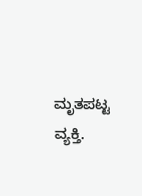ಮೃತಪಟ್ಟ ವ್ಯಕ್ತಿ.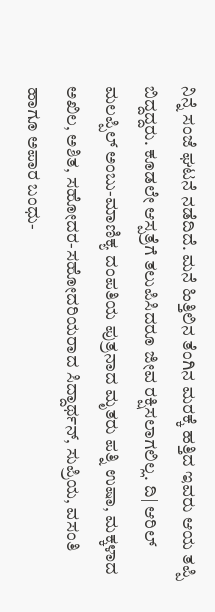ನಿನ್ನೆ ಸಂಜೆ ಘಟನೆ ನಡೆದಿದೆ. ಮನೆ ಹಿತ್ತಿಲಿನ ತೆಂಗಿನ ಮರಕ್ಕೆ ಹತ್ತಿದ ಇವರು ಆಯ ತಪ್ಪಿ ಬಿದ್ದದ್ದರು. ಕೂಡಲೇ ಆಸ್ಪತ್ರೆಗೆ ತಲುಪಿಸಿದರೂ ಜೀವ ರಕ್ಷಿಸಲಾಗಲಿಲ್ಲ. ದಿ| ಆರಿಲ್ ಮಲಪ್ಪಿಲ್ ಅಂಬು-ಮಾಣಿಕ್ಯ ದಂಪತಿಯ ಪುತ್ರನಾದ ಮೃತರು ಪತ್ನಿ ಉಷಾ, ಮಕ್ಕಳಾದ ಅಖಿಲ, ಅಶಿತ, ಸಹೋದರ-ಸಹೋದರಿಯರಾದ ಸಿದ್ದಾರ್ಥನ್, ಸುಪ್ರಿಯ, ವಸಂತಿ ಹಾಗೂ ಅಪಾರ ಬಂಧು-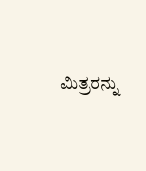ಮಿತ್ರರನ್ನು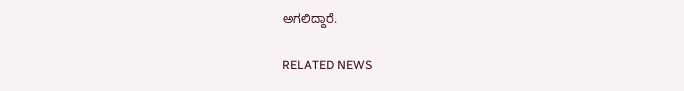ಅಗಲಿದ್ದಾರೆ.

RELATED NEWS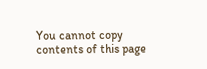You cannot copy contents of this page